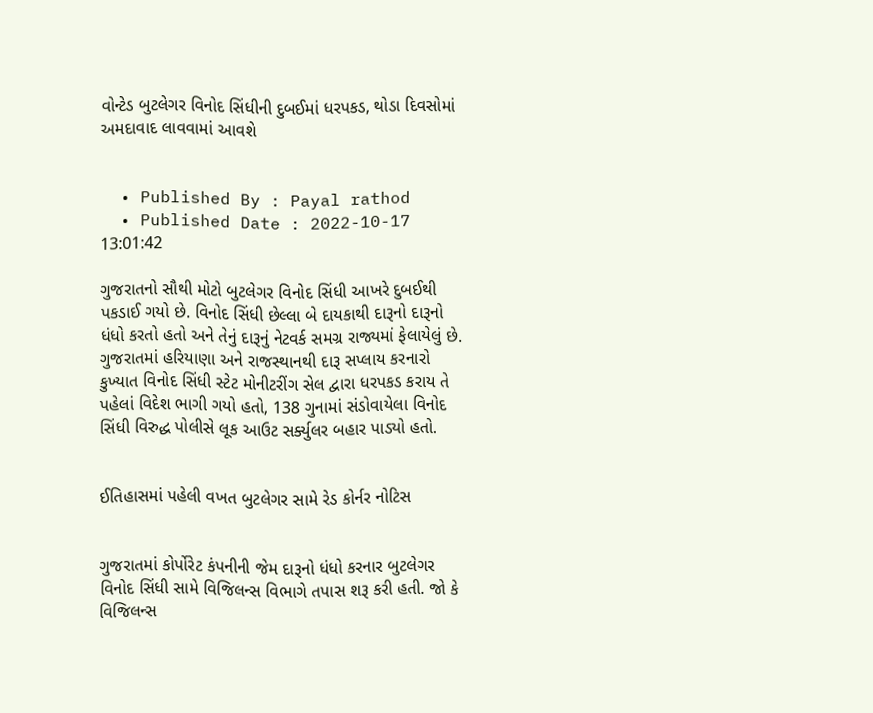વોન્ટેડ બુટલેગર વિનોદ સિંધીની દુબઈમાં ધરપકડ, થોડા દિવસોમાં અમદાવાદ લાવવામાં આવશે


  • Published By : Payal rathod
  • Published Date : 2022-10-17 13:01:42

ગુજરાતનો સૌથી મોટો બુટલેગર વિનોદ સિંધી આખરે દુબઈથી પકડાઈ ગયો છે. વિનોદ સિંધી છેલ્લા બે દાયકાથી દારૂનો દારૂનો ધંધો કરતો હતો અને તેનું દારૂનું નેટવર્ક સમગ્ર રાજ્યમાં ફેલાયેલું છે. ગુજરાતમાં હરિયાણા અને રાજસ્થાનથી દારૂ સપ્લાય કરનારો કુખ્યાત વિનોદ સિંધી સ્ટેટ મોનીટરીંગ સેલ દ્વારા ધરપકડ કરાય તે પહેલાં વિદેશ ભાગી ગયો હતો, 138 ગુનામાં સંડોવાયેલા વિનોદ સિંધી વિરુદ્ધ પોલીસે લૂક આઉટ સર્ક્યુલર બહાર પાડ્યો હતો.


ઈતિહાસમાં પહેલી વખત બુટલેગર સામે રેડ કોર્નર નોટિસ


ગુજરાતમાં કોર્પોરેટ કંપનીની જેમ દારૂનો ધંધો કરનાર બુટલેગર વિનોદ સિંધી સામે વિજિલન્સ વિભાગે તપાસ શરૂ કરી હતી. જો કે વિજિલન્સ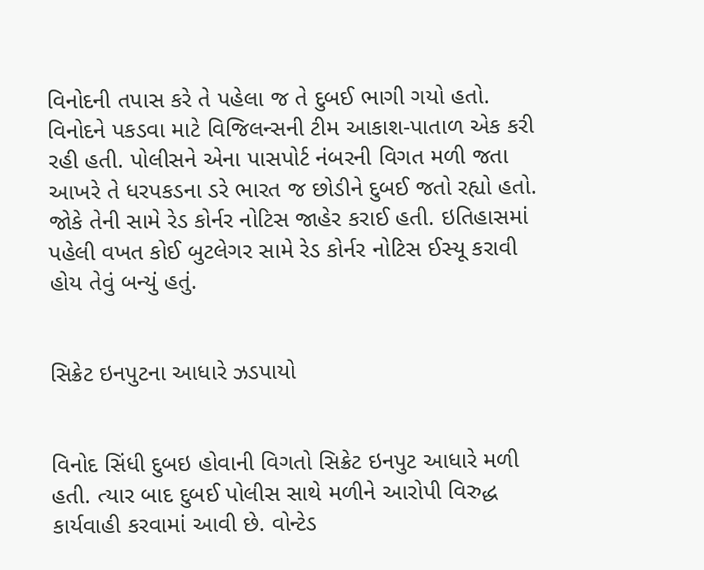વિનોદની તપાસ કરે તે પહેલા જ તે દુબઈ ભાગી ગયો હતો. વિનોદને પકડવા માટે વિજિલન્સની ટીમ આકાશ-પાતાળ એક કરી રહી હતી. પોલીસને એના પાસપોર્ટ નંબરની વિગત મળી જતા આખરે તે ધરપકડના ડરે ભારત જ છોડીને દુબઈ જતો રહ્યો હતો. જોકે તેની સામે રેડ કોર્નર નોટિસ જાહેર કરાઈ હતી. ઇતિહાસમાં પહેલી વખત કોઈ બુટલેગર સામે રેડ કોર્નર નોટિસ ઈસ્યૂ કરાવી હોય તેવું બન્યું હતું.


સિક્રેટ ઇનપુટના આધારે ઝડપાયો


વિનોદ સિંધી દુબઇ હોવાની વિગતો સિક્રેટ ઇનપુટ આધારે મળી હતી. ત્યાર બાદ દુબઈ પોલીસ સાથે મળીને આરોપી વિરુદ્ધ કાર્યવાહી કરવામાં આવી છે. વોન્ટેડ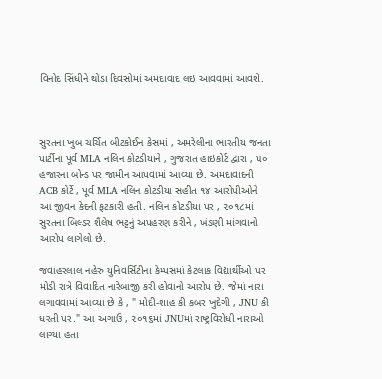વિનોદ સિંધીને થોડા દિવસોમાં અમદાવાદ લઇ આવવામાં આવશે.



સુરતના ખુબ ચર્ચિત બીટકોઈન કેસમાં , અમરેલીના ભારતીય જનતા પાર્ટીના પૂર્વ MLA નલિન કોટડીયાને , ગુજરાત હાઇકોર્ટ દ્વારા , ૫૦ હજારના બોન્ડ પર જામીન આપવામાં આવ્યા છે. અમદાવાદની ACB કોર્ટે , પૂર્વ MLA નલિન કોટડીયા સહીત ૧૪ આરોપીઓને આ જીવન કેદની ફટકારી હતી. નલિન કોટડીયા પર , ૨૦૧૮માં સુરતના બિલ્ડર શૈલેષ ભટ્ટનું અપહરણ કરીને , ખંડણી માંગવાનો આરોપ લાગેલો છે.

જવાહરલાલ નહેરુ યુનિવર્સિટીના કેમ્પસમાં કેટલાક વિદ્યાર્થીઓ પર મોડી રાત્રે વિવાદિત નારેબાજી કરી હોવાનો આરોપ છે. જેમાં નારા લગાવવામાં આવ્યા છે કે , " મોદી-શાહ કી કબર ખુદેગી , JNU કી ધરતી પર." આ અગાઉ , ૨૦૧૬માં JNUમાં રાષ્ટ્રવિરોધી નારાઓ લાગ્યા હતા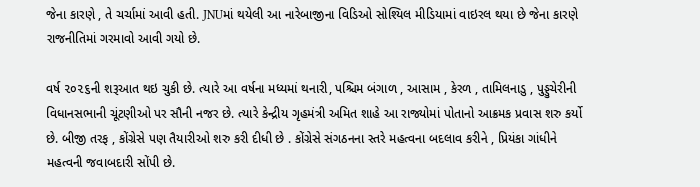જેના કારણે , તે ચર્ચામાં આવી હતી. JNUમાં થયેલી આ નારેબાજીના વિડિઓ સોશ્યિલ મીડિયામાં વાઇરલ થયા છે જેના કારણે રાજનીતિમાં ગરમાવો આવી ગયો છે.

વર્ષ ૨૦૨૬ની શરૂઆત થઇ ચુકી છે. ત્યારે આ વર્ષના મધ્યમાં થનારી, પશ્ચિમ બંગાળ , આસામ , કેરળ , તામિલનાડુ , પુડ્ડુચેરીની વિધાનસભાની ચૂંટણીઓ પર સૌની નજર છે. ત્યારે કેન્દ્રીય ગૃહમંત્રી અમિત શાહે આ રાજ્યોમાં પોતાનો આક્રમક પ્રવાસ શરુ કર્યો છે. બીજી તરફ , કોંગ્રેસે પણ તૈયારીઓ શરુ કરી દીધી છે . કોંગ્રેસે સંગઠનના સ્તરે મહત્વના બદલાવ કરીને , પ્રિયંકા ગાંધીને મહત્વની જવાબદારી સોંપી છે.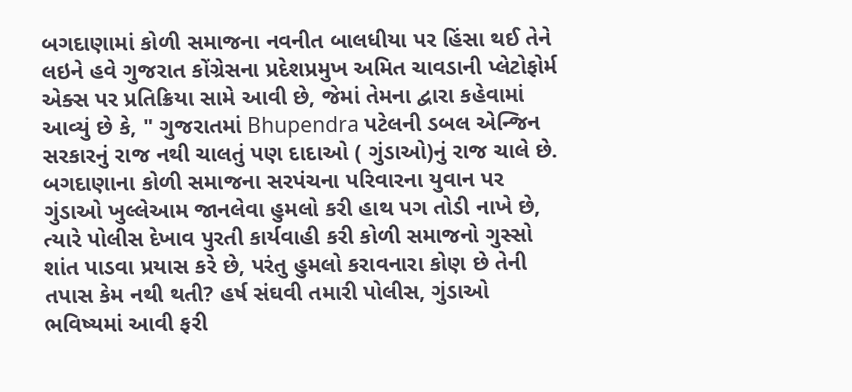બગદાણામાં કોળી સમાજના નવનીત બાલધીયા પર હિંસા થઈ તેને લઇને હવે ગુજરાત કોંગ્રેસના પ્રદેશપ્રમુખ અમિત ચાવડાની પ્લેટોફોર્મ એક્સ પર પ્રતિક્રિયા સામે આવી છે, જેમાં તેમના દ્વારા કહેવામાં આવ્યું છે કે, " ગુજરાતમાં Bhupendra પટેલની ડબલ એન્જિન સરકારનું રાજ નથી ચાલતું પણ દાદાઓ ( ગુંડાઓ)નું રાજ ચાલે છે. બગદાણાના કોળી સમાજના સરપંચના પરિવારના યુવાન પર ગુંડાઓ ખુલ્લેઆમ જાનલેવા હુમલો કરી હાથ પગ તોડી નાખે છે, ત્યારે પોલીસ દેખાવ પુરતી કાર્યવાહી કરી કોળી સમાજનો ગુસ્સો શાંત પાડવા પ્રયાસ કરે છે, પરંતુ હુમલો કરાવનારા કોણ છે તેની તપાસ કેમ નથી થતી? હર્ષ સંઘવી તમારી પોલીસ, ગુંડાઓ ભવિષ્યમાં આવી ફરી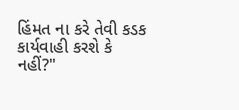હિંમત ના કરે તેવી કડક કાર્યવાહી કરશે કે નહીં?"